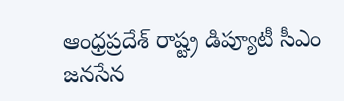ఆంధ్రప్రదేశ్ రాష్ట్ర డిప్యూటీ సీఎం జనసేన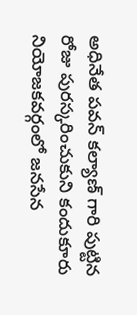అధినేత పవన్ కల్యాణ్ గారి పుట్టిన రోజు పురస్కరించుకుని కందుకూరు నియోజకవర్గంలో జనసేన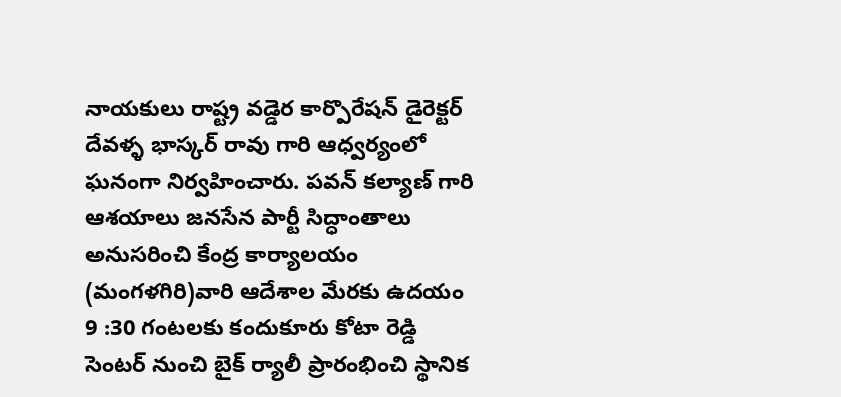నాయకులు రాష్ట్ర వడ్డెర కార్పొరేషన్ డైరెక్టర్ దేవళ్ళ భాస్కర్ రావు గారి ఆధ్వర్యంలో ఘనంగా నిర్వహించారు. పవన్ కల్యాణ్ గారి ఆశయాలు జనసేన పార్టీ సిద్ధాంతాలు అనుసరించి కేంద్ర కార్యాలయం (మంగళగిరి)వారి ఆదేశాల మేరకు ఉదయం 9 :30 గంటలకు కందుకూరు కోటా రెడ్డి సెంటర్ నుంచి బైక్ ర్యాలీ ప్రారంభించి స్థానిక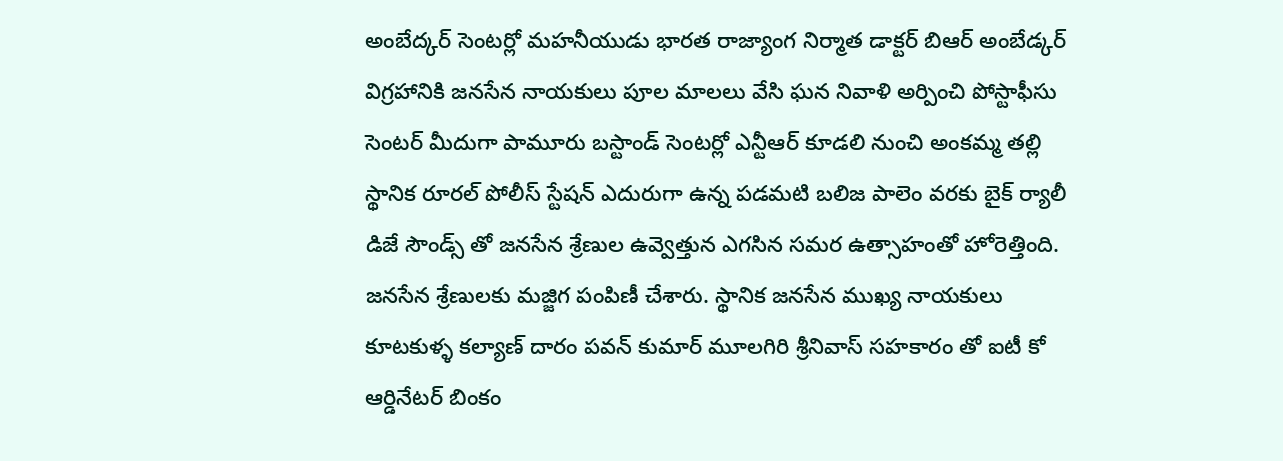అంబేద్కర్ సెంటర్లో మహనీయుడు భారత రాజ్యాంగ నిర్మాత డాక్టర్ బిఆర్ అంబేడ్కర్ విగ్రహానికి జనసేన నాయకులు పూల మాలలు వేసి ఘన నివాళి అర్పించి పోస్టాఫీసు సెంటర్ మీదుగా పామూరు బస్టాండ్ సెంటర్లో ఎన్టీఆర్ కూడలి నుంచి అంకమ్మ తల్లి స్థానిక రూరల్ పోలీస్ స్టేషన్ ఎదురుగా ఉన్న పడమటి బలిజ పాలెం వరకు బైక్ ర్యాలీ డిజే సౌండ్స్ తో జనసేన శ్రేణుల ఉవ్వెత్తున ఎగసిన సమర ఉత్సాహంతో హోరెత్తింది. జనసేన శ్రేణులకు మజ్జిగ పంపిణీ చేశారు. స్థానిక జనసేన ముఖ్య నాయకులు కూటకుళ్ళ కల్యాణ్ దారం పవన్ కుమార్ మూలగిరి శ్రీనివాస్ సహకారం తో ఐటీ కో ఆర్డినేటర్ బింకం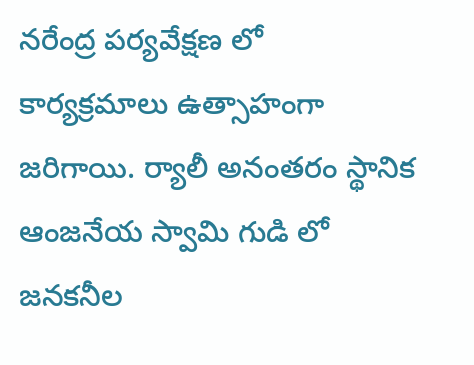నరేంద్ర పర్యవేక్షణ లో కార్యక్రమాలు ఉత్సాహంగా జరిగాయి. ర్యాలీ అనంతరం స్థానిక ఆంజనేయ స్వామి గుడి లో జనకనీల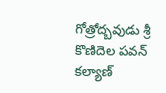గోత్రోద్బవుడు శ్రీ కొణిదెల పవన్ కల్యాణ్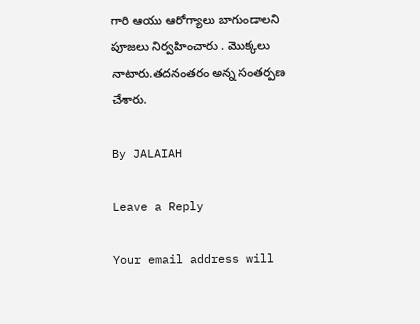గారి ఆయు ఆరోగ్యాలు బాగుండాలని పూజలు నిర్వహించారు . మొక్కలు నాటారు.తదనంతరం అన్న సంతర్పణ చేశారు.

By JALAIAH

Leave a Reply

Your email address will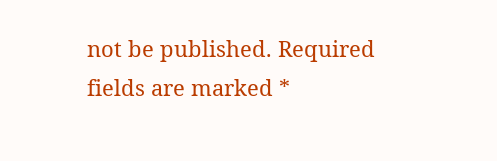not be published. Required fields are marked *